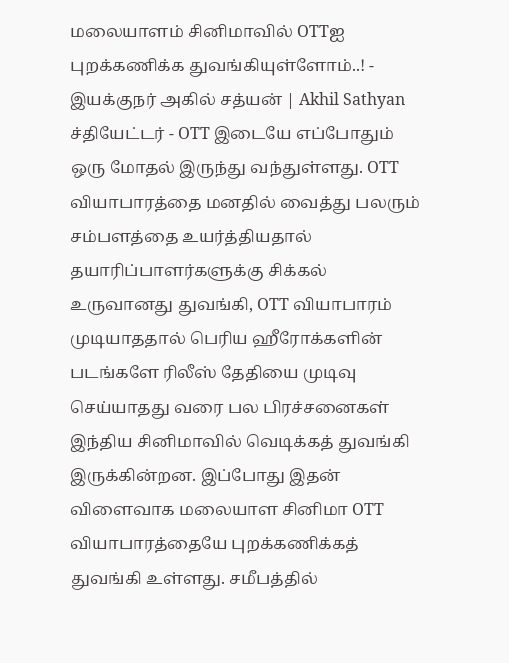மலையாளம் சினிமாவில் OTTஐ புறக்கணிக்க துவங்கியுள்ளோம்..! - இயக்குநர் அகில் சத்யன் | Akhil Sathyan
ச்தியேட்டர் - OTT இடையே எப்போதும் ஒரு மோதல் இருந்து வந்துள்ளது. OTT வியாபாரத்தை மனதில் வைத்து பலரும் சம்பளத்தை உயர்த்தியதால் தயாரிப்பாளர்களுக்கு சிக்கல் உருவானது துவங்கி, OTT வியாபாரம் முடியாததால் பெரிய ஹீரோக்களின் படங்களே ரிலீஸ் தேதியை முடிவு செய்யாதது வரை பல பிரச்சனைகள் இந்திய சினிமாவில் வெடிக்கத் துவங்கி இருக்கின்றன. இப்போது இதன் விளைவாக மலையாள சினிமா OTT வியாபாரத்தையே புறக்கணிக்கத் துவங்கி உள்ளது. சமீபத்தில்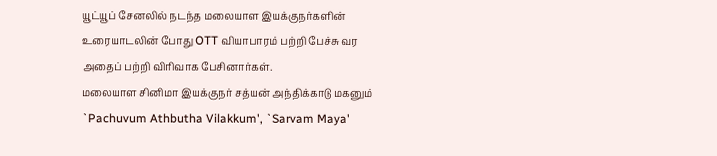யூட்யூப் சேனலில் நடந்த மலையாள இயக்குநர்களின் உரையாடலின் போது OTT வியாபாரம் பற்றி பேச்சு வர அதைப் பற்றி விரிவாக பேசினார்கள்.
மலையாள சினிமா இயக்குநர் சத்யன் அந்திக்காடு மகனும் `Pachuvum Athbutha Vilakkum', `Sarvam Maya'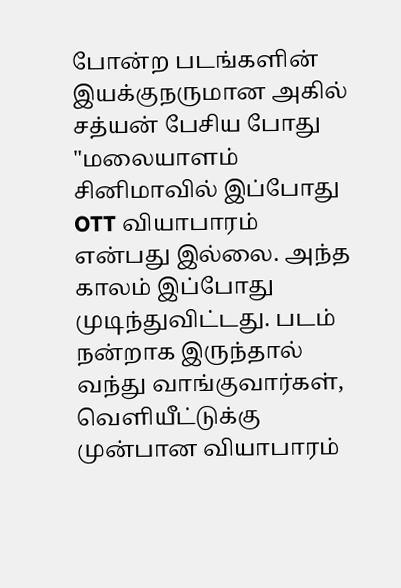போன்ற படங்களின் இயக்குநருமான அகில் சத்யன் பேசிய போது "மலையாளம் சினிமாவில் இப்போது OTT வியாபாரம் என்பது இல்லை. அந்த காலம் இப்போது முடிந்துவிட்டது. படம் நன்றாக இருந்தால் வந்து வாங்குவார்கள், வெளியீட்டுக்கு முன்பான வியாபாரம்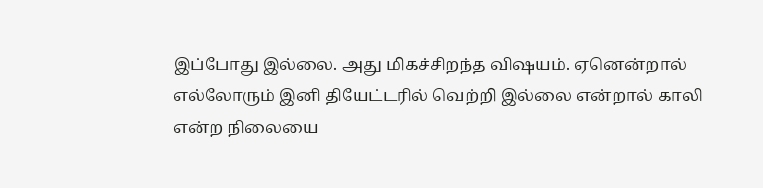இப்போது இல்லை. அது மிகச்சிறந்த விஷயம். ஏனென்றால் எல்லோரும் இனி தியேட்டரில் வெற்றி இல்லை என்றால் காலி என்ற நிலையை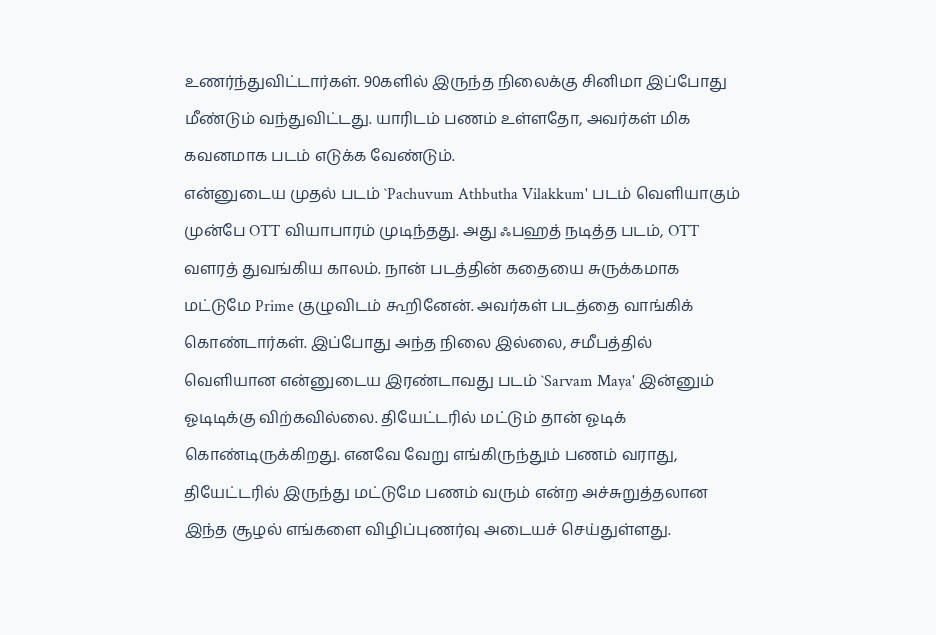உணர்ந்துவிட்டார்கள். 90களில் இருந்த நிலைக்கு சினிமா இப்போது மீண்டும் வந்துவிட்டது. யாரிடம் பணம் உள்ளதோ, அவர்கள் மிக கவனமாக படம் எடுக்க வேண்டும்.
என்னுடைய முதல் படம் `Pachuvum Athbutha Vilakkum' படம் வெளியாகும் முன்பே OTT வியாபாரம் முடிந்தது. அது ஃபஹத் நடித்த படம், OTT வளரத் துவங்கிய காலம். நான் படத்தின் கதையை சுருக்கமாக மட்டுமே Prime குழுவிடம் கூறினேன். அவர்கள் படத்தை வாங்கிக் கொண்டார்கள். இப்போது அந்த நிலை இல்லை, சமீபத்தில் வெளியான என்னுடைய இரண்டாவது படம் `Sarvam Maya' இன்னும் ஓடிடிக்கு விற்கவில்லை. தியேட்டரில் மட்டும் தான் ஓடிக் கொண்டிருக்கிறது. எனவே வேறு எங்கிருந்தும் பணம் வராது, தியேட்டரில் இருந்து மட்டுமே பணம் வரும் என்ற அச்சுறுத்தலான இந்த சூழல் எங்களை விழிப்புணர்வு அடையச் செய்துள்ளது.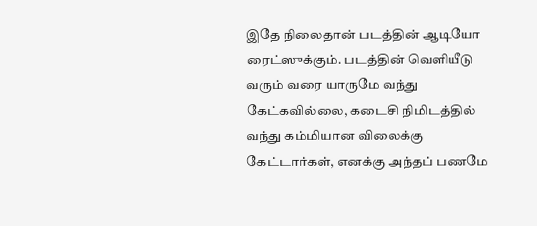இதே நிலைதான் படத்தின் ஆடியோ ரைட்ஸுக்கும். படத்தின் வெளியீடு வரும் வரை யாருமே வந்து கேட்கவில்லை, கடைசி நிமிடத்தில் வந்து கம்மியான விலைக்கு கேட்டார்கள், எனக்கு அந்தப் பணமே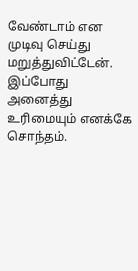வேண்டாம் என முடிவு செய்து மறுத்துவிட்டேன். இப்போது அனைத்து உரிமையும் எனக்கே சொந்தம்.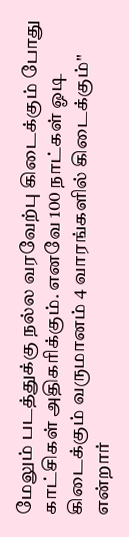மேலும் படத்துக்கு நல்ல வரவேற்பு கிடைக்கும் போது காட்சிகள் அதிகரிக்கும். எனவே 100 நாட்கள் ஓடி கிடைக்கும் வருமானம் 4 வாரங்களில் கிடைக்கும்" என்றார்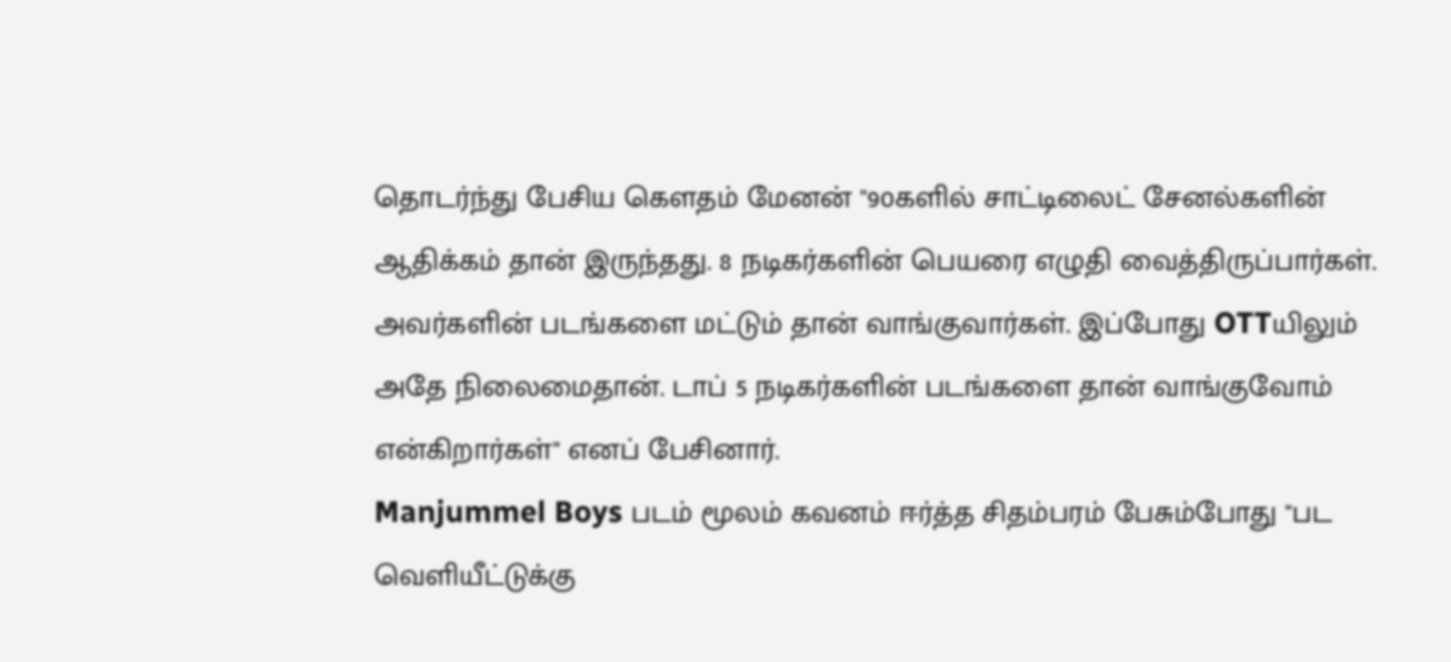தொடர்ந்து பேசிய கௌதம் மேனன் "90களில் சாட்டிலைட் சேனல்களின் ஆதிக்கம் தான் இருந்தது. 8 நடிகர்களின் பெயரை எழுதி வைத்திருப்பார்கள். அவர்களின் படங்களை மட்டும் தான் வாங்குவார்கள். இப்போது OTTயிலும் அதே நிலைமைதான். டாப் 5 நடிகர்களின் படங்களை தான் வாங்குவோம் என்கிறார்கள்" எனப் பேசினார்.
Manjummel Boys படம் மூலம் கவனம் ஈர்த்த சிதம்பரம் பேசும்போது "பட வெளியீட்டுக்கு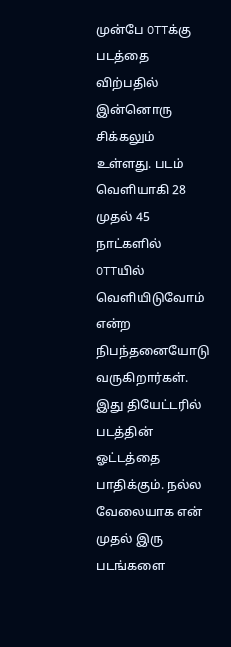முன்பே OTTக்கு படத்தை விற்பதில் இன்னொரு சிக்கலும் உள்ளது. படம் வெளியாகி 28 முதல் 45 நாட்களில் OTTயில் வெளியிடுவோம் என்ற நிபந்தனையோடு வருகிறார்கள். இது தியேட்டரில் படத்தின் ஓட்டத்தை பாதிக்கும். நல்ல வேலையாக என் முதல் இரு படங்களை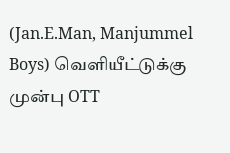(Jan.E.Man, Manjummel Boys) வெளியீட்டுக்கு முன்பு OTT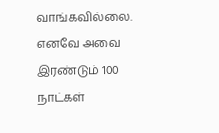வாங்கவில்லை. எனவே அவை இரண்டும் 100 நாட்கள்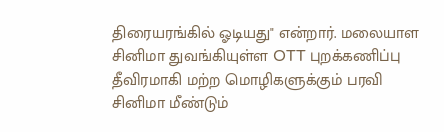திரையரங்கில் ஓடியது" என்றார். மலையாள சினிமா துவங்கியுள்ள OTT புறக்கணிப்பு தீவிரமாகி மற்ற மொழிகளுக்கும் பரவி சினிமா மீண்டும்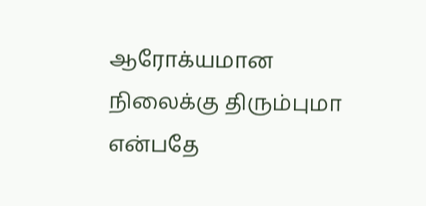ஆரோக்யமான நிலைக்கு திரும்புமா என்பதே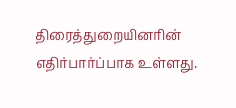திரைத்துறையினரின் எதிர்பார்ப்பாக உள்ளது.